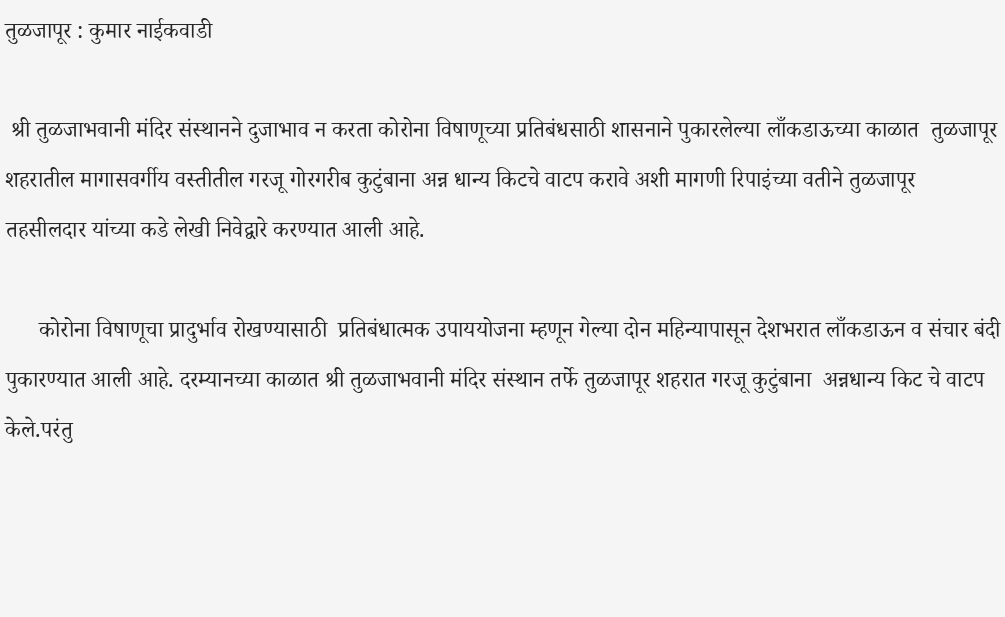तुळजापूर : कुमार नाईकवाडी

 श्री तुळजाभवानी मंदिर संस्थानने दुजाभाव न करता कोरोना विषाणूच्या प्रतिबंधसाठी शासनाने पुकारलेल्या लाँकडाऊच्या काळात  तुळजापूर शहरातील मागासवर्गीय वस्तीतील गरजू गोरगरीब कुटुंबाना अन्न धान्य किटचे वाटप करावे अशी मागणी रिपाइंच्या वतीने तुळजापूर तहसीलदार यांच्या कडे लेखी निवेद्वारे करण्यात आली आहे.

      कोरोना विषाणूचा प्रादुर्भाव रोखण्यासाठी  प्रतिबंधात्मक उपाययोजना म्हणून गेल्या दोन महिन्यापासून देशभरात लाँकडाऊन व संचार बंदी पुकारण्यात आली आहे. दरम्यानच्या काळात श्री तुळजाभवानी मंदिर संस्थान तर्फे तुळजापूर शहरात गरजू कुटुंबाना  अन्नधान्य किट चे वाटप केले.परंतु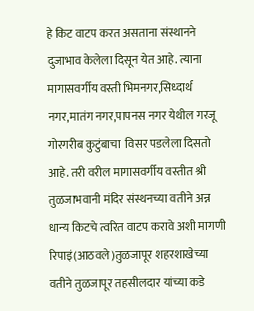हे किट वाटप करत असताना संस्थानने दुजाभाव केलेला दिसून येत आहे. त्याना मागासवर्गीय वस्ती भिमनगर,सिध्दार्थ नगर,मातंग नगर,पापनस नगर येथील गरजू गोरगरीब कुटुंबाचा  विसर पडलेला दिसतो आहे. तरी वरील मागासवर्गीय वस्तीत श्री तुळजाभवानी मंदिर संस्थनच्या वतीने अन्न धान्य किटचे त्वरित वाटप करावे अशी मागणी रिपाइं(आठवले)तुळजापूर शहरशाखेच्या वतीने तुळजापूर तहसीलदार यांच्या कडे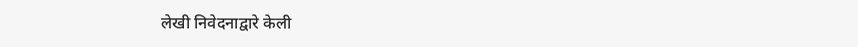लेखी निवेदनाद्वारे केली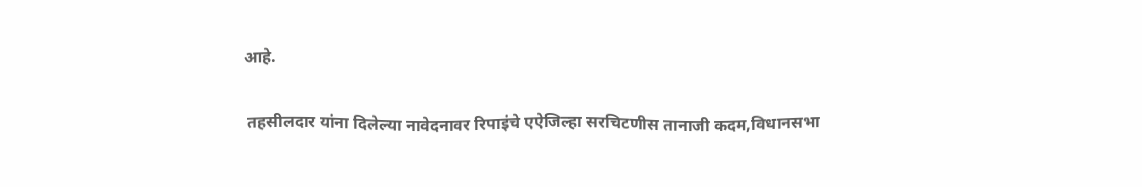आहे.

 तहसीलदार यांना दिलेल्या नावेदनावर रिपाइंचे एऐजिल्हा सरचिटणीस तानाजी कदम,विधानसभा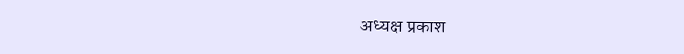अध्यक्ष प्रकाश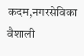कदम,नगरसेविका वैशाली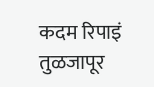कदम रिपाइं तुळजापूर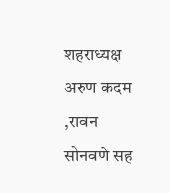शहराध्यक्ष अरुण कदम ,रावन सोनवणे सह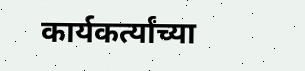कार्यकर्त्यांच्या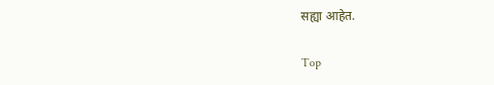सह्या आहेत.

Top